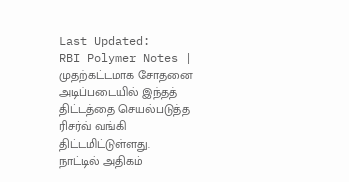Last Updated:
RBI Polymer Notes | முதற்கட்டமாக சோதனை அடிப்படையில் இந்தத் திட்டத்தை செயல்படுத்த ரிசர்வ் வங்கி திட்டமிட்டுள்ளது.
நாட்டில் அதிகம்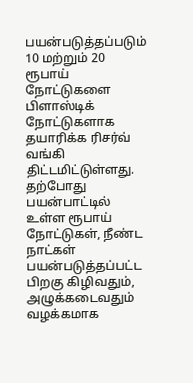பயன்படுத்தப்படும் 10 மற்றும் 20 ரூபாய் நோட்டுகளை பிளாஸ்டிக் நோட்டுகளாக தயாரிக்க ரிசர்வ் வங்கி திட்டமிட்டுள்ளது.
தற்போது பயன்பாட்டில் உள்ள ரூபாய் நோட்டுகள், நீண்ட நாட்கள் பயன்படுத்தப்பட்ட பிறகு கிழிவதும், அழுக்கடைவதும் வழக்கமாக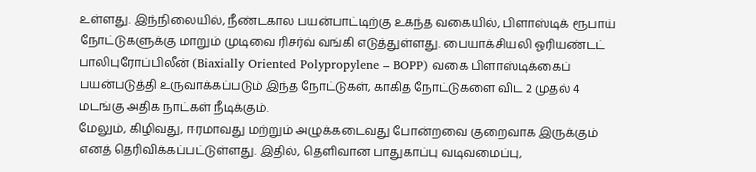உள்ளது. இந்நிலையில், நீண்டகால பயன்பாட்டிற்கு உகந்த வகையில், பிளாஸ்டிக் ரூபாய் நோட்டுகளுக்கு மாறும் முடிவை ரிசர்வ் வங்கி எடுத்துள்ளது. பையாக்சியலி ஓரியண்டட் பாலிபுரோப்பிலீன் (Biaxially Oriented Polypropylene – BOPP) வகை பிளாஸ்டிக்கைப் பயன்படுத்தி உருவாக்கப்படும் இந்த நோட்டுகள், காகித நோட்டுகளை விட 2 முதல் 4 மடங்கு அதிக நாட்கள் நீடிக்கும்.
மேலும், கிழிவது, ஈரமாவது மற்றும் அழுக்கடைவது போன்றவை குறைவாக இருக்கும் எனத் தெரிவிக்கப்பட்டுள்ளது. இதில், தெளிவான பாதுகாப்பு வடிவமைப்பு,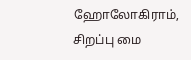ஹோலோகிராம், சிறப்பு மை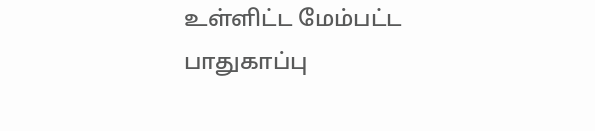உள்ளிட்ட மேம்பட்ட பாதுகாப்பு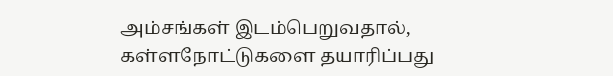அம்சங்கள் இடம்பெறுவதால், கள்ளநோட்டுகளை தயாரிப்பது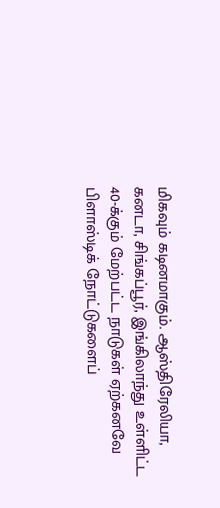மிகவும் கடினமாகும். ஆஸ்திரேலியா, கனடா, சிங்கப்பூர், இங்கிலாந்து உள்ளிட்ட 40-க்கும் மேற்பட்ட நாடுகள் ஏற்கனவே பிளாஸ்டிக் நோட்டுகளைப்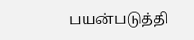பயன்படுத்தி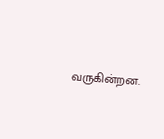வருகின்றன.